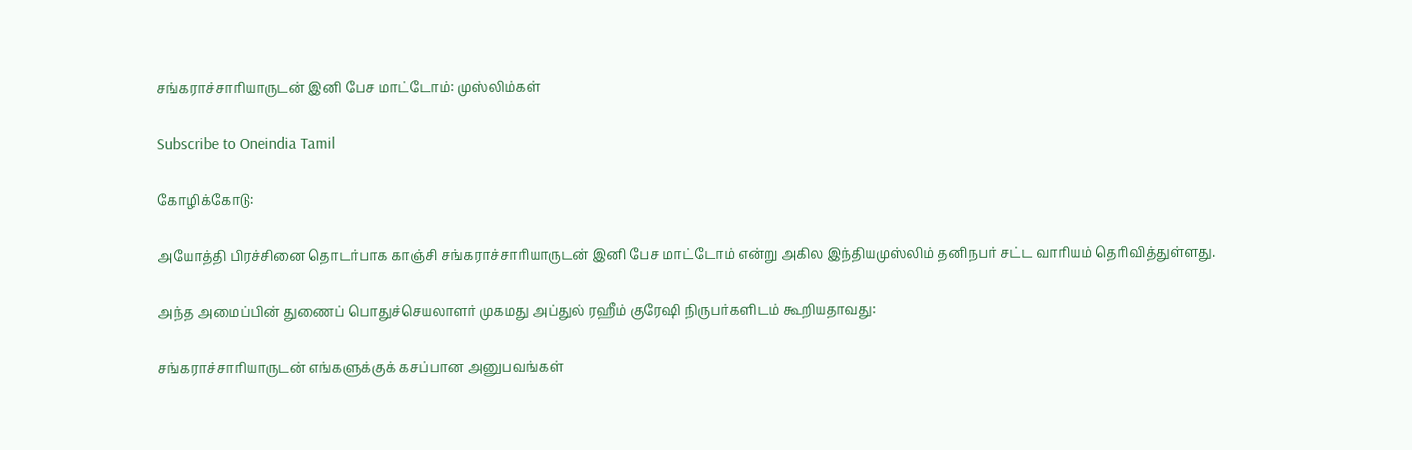சங்கராச்சாரியாருடன் இனி பேச மாட்டோம்: முஸ்லிம்கள்

Subscribe to Oneindia Tamil

கோழிக்கோடு:

அயோத்தி பிரச்சினை தொடர்பாக காஞ்சி சங்கராச்சாரியாருடன் இனி பேச மாட்டோம் என்று அகில இந்தியமுஸ்லிம் தனிநபர் சட்ட வாரியம் தெரிவித்துள்ளது.

அந்த அமைப்பின் துணைப் பொதுச்செயலாளர் முகமது அப்துல் ரஹீம் குரேஷி நிருபர்களிடம் கூறியதாவது:

சங்கராச்சாரியாருடன் எங்களுக்குக் கசப்பான அனுபவங்கள்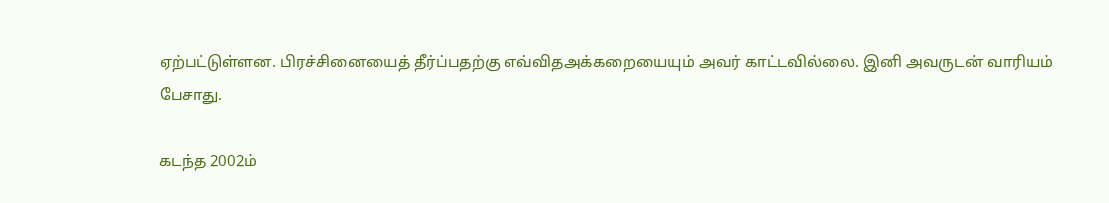ஏற்பட்டுள்ளன. பிரச்சினையைத் தீர்ப்பதற்கு எவ்விதஅக்கறையையும் அவர் காட்டவில்லை. இனி அவருடன் வாரியம் பேசாது.

கடந்த 2002ம்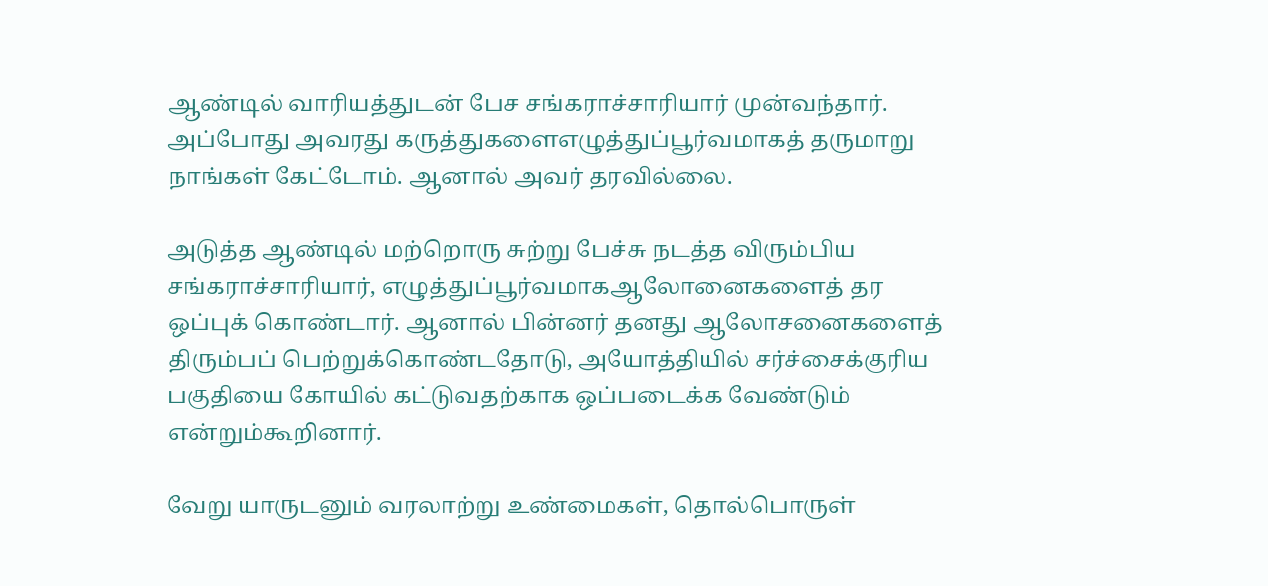ஆண்டில் வாரியத்துடன் பேச சங்கராச்சாரியார் முன்வந்தார். அப்போது அவரது கருத்துகளைஎழுத்துப்பூர்வமாகத் தருமாறு நாங்கள் கேட்டோம். ஆனால் அவர் தரவில்லை.

அடுத்த ஆண்டில் மற்றொரு சுற்று பேச்சு நடத்த விரும்பிய சங்கராச்சாரியார், எழுத்துப்பூர்வமாகஆலோனைகளைத் தர ஒப்புக் கொண்டார். ஆனால் பின்னர் தனது ஆலோசனைகளைத் திரும்பப் பெற்றுக்கொண்டதோடு, அயோத்தியில் சர்ச்சைக்குரிய பகுதியை கோயில் கட்டுவதற்காக ஒப்படைக்க வேண்டும் என்றும்கூறினார்.

வேறு யாருடனும் வரலாற்று உண்மைகள், தொல்பொருள்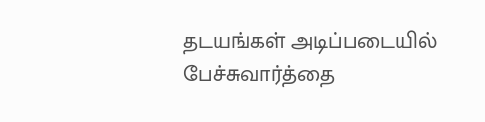தடயங்கள் அடிப்படையில் பேச்சுவார்த்தை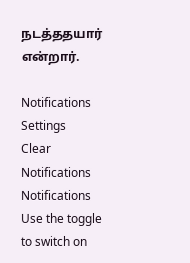நடத்ததயார் என்றார்.

Notifications
Settings
Clear Notifications
Notifications
Use the toggle to switch on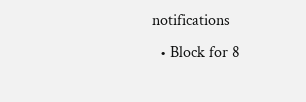notifications
  • Block for 8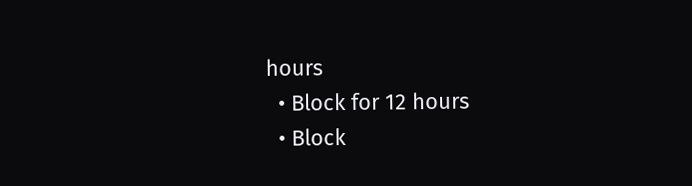hours
  • Block for 12 hours
  • Block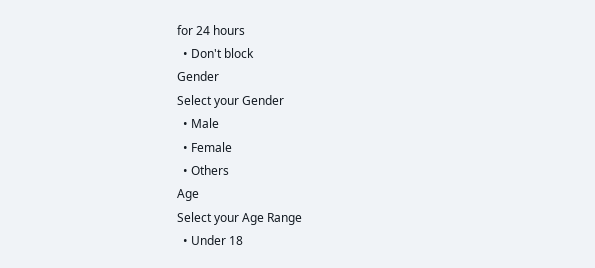for 24 hours
  • Don't block
Gender
Select your Gender
  • Male
  • Female
  • Others
Age
Select your Age Range
  • Under 18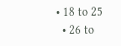• 18 to 25
  • 26 to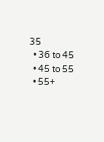35
  • 36 to 45
  • 45 to 55
  • 55+